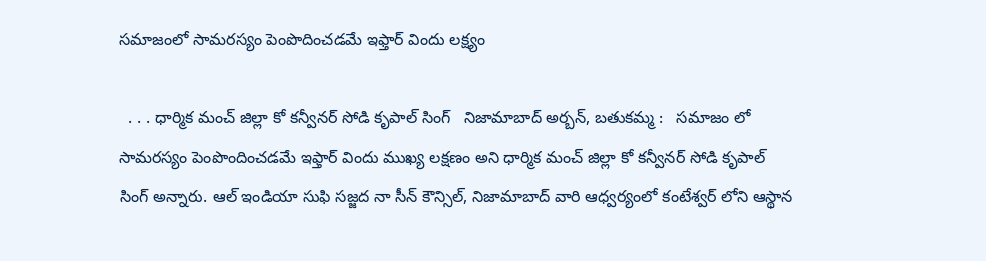సమాజంలో సామరస్యం పెంపొదించడమే ఇఫ్తార్ విందు లక్ష్యం

  . . . ధార్మిక మంచ్ జిల్లా కో కన్వీనర్ సోడి కృపాల్ సింగ్   నిజామాబాద్ అర్బన్, బతుకమ్మ :   సమాజం లో సామరస్యం పెంపొందించడమే ఇఫ్తార్ విందు ముఖ్య లక్షణం అని ధార్మిక మంచ్ జిల్లా కో కన్వీనర్ సోడి కృపాల్ సింగ్ అన్నారు. ఆల్ ఇండియా సుఫి సజ్జద నా సీన్ కౌన్సిల్, నిజామాబాద్ వారి ఆధ్వర్యంలో కంటేశ్వర్ లోని ఆస్థాన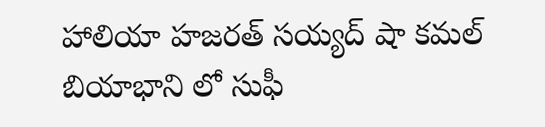హాలియా హజరత్ సయ్యద్ షా కమల్ బియాభాని లో సుఫీ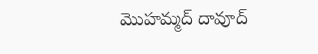మొహమ్మద్ దావూద్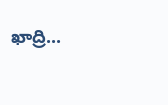ఖాద్రి...